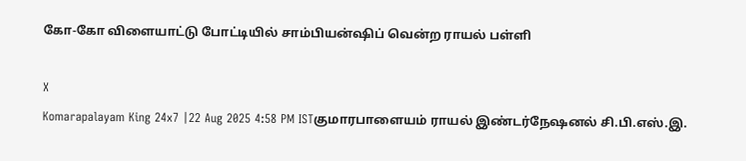கோ-கோ விளையாட்டு போட்டியில் சாம்பியன்ஷிப் வென்ற ராயல் பள்ளி

X
Komarapalayam King 24x7 |22 Aug 2025 4:58 PM ISTகுமாரபாளையம் ராயல் இண்டர்நேஷனல் சி.பி.எஸ்.இ.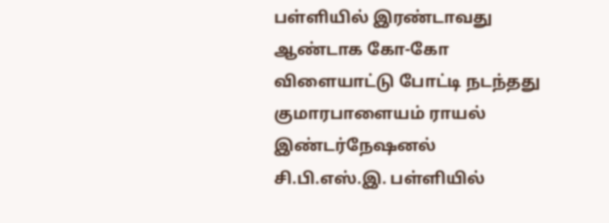பள்ளியில் இரண்டாவது ஆண்டாக கோ-கோ விளையாட்டு போட்டி நடந்தது
குமாரபாளையம் ராயல் இண்டர்நேஷனல் சி.பி.எஸ்.இ. பள்ளியில்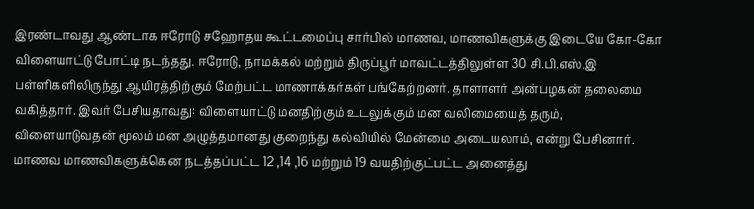இரண்டாவது ஆண்டாக ஈரோடு சஹோதய கூட்டமைப்பு சார்பில் மாணவ, மாணவிகளுக்கு இடையே கோ-கோ விளையாட்டு போட்டி நடந்தது. ஈரோடு, நாமக்கல் மற்றும் திருப்பூர் மாவட்டத்திலுள்ள 30 சி.பி.எஸ்.இ பள்ளிகளிலிருந்து ஆயிரத்திற்கும் மேற்பட்ட மாணாக்கர்கள் பங்கேற்றனர். தாளாளர் அன்பழகன் தலைமை வகித்தார். இவர் பேசியதாவது: விளையாட்டு மனதிற்கும் உடலுக்கும் மன வலிமையைத் தரும், விளையாடுவதன் மூலம் மன அழுத்தமானது குறைந்து கல்வியில் மேன்மை அடையலாம், என்று பேசினார். மாணவ மாணவிகளுக்கென நடத்தப்பட்ட 12 ,14 ,16 மற்றும் 19 வயதிற்குட்பட்ட அனைத்து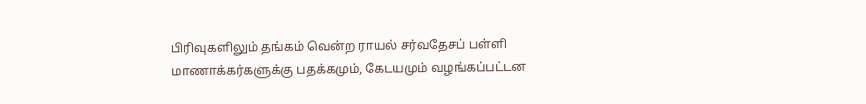பிரிவுகளிலும் தங்கம் வென்ற ராயல் சர்வதேசப் பள்ளி மாணாக்கர்களுக்கு பதக்கமும், கேடயமும் வழங்கப்பட்டன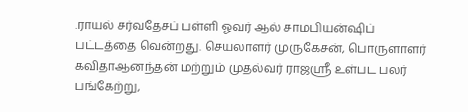.ராயல் சர்வதேசப் பள்ளி ஓவர் ஆல் சாமபியன்ஷிப் பட்டத்தை வென்றது. செயலாளர் முருகேசன், பொருளாளர் கவிதாஆனந்தன் மற்றும் முதல்வர் ராஜஸ்ரீ உள்பட பலர் பங்கேற்று,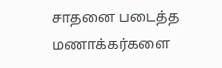சாதனை படைத்த மணாக்கர்களை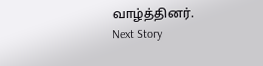வாழ்த்தினர்.
Next Story